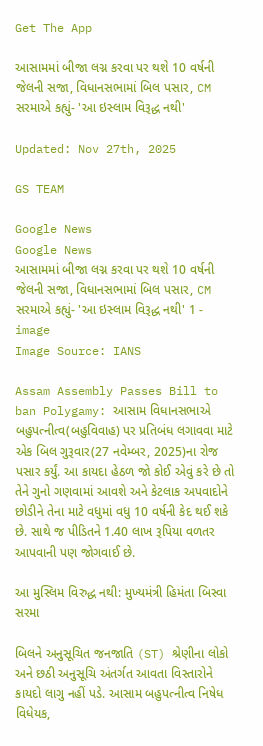Get The App

આસામમાં બીજા લગ્ન કરવા પર થશે 10 વર્ષની જેલની સજા, વિધાનસભામાં બિલ પસાર, CM સરમાએ કહ્યું- 'આ ઇસ્લામ વિરૂદ્ધ નથી'

Updated: Nov 27th, 2025

GS TEAM

Google News
Google News
આસામમાં બીજા લગ્ન કરવા પર થશે 10 વર્ષની જેલની સજા, વિધાનસભામાં બિલ પસાર, CM સરમાએ કહ્યું- 'આ ઇસ્લામ વિરૂદ્ધ નથી' 1 - image
Image Source: IANS

Assam Assembly Passes Bill to ban Polygamy: આસામ વિધાનસભાએ બહુપત્નીત્વ(બહુવિવાહ) પર પ્રતિબંધ લગાવવા માટે એક બિલ ગુરૂવાર(27 નવેમ્બર, 2025)ના રોજ પસાર કર્યું. આ કાયદા હેઠળ જો કોઈ એવું કરે છે તો તેને ગુનો ગણવામાં આવશે અને કેટલાક અપવાદોને છોડીને તેના માટે વધુમાં વધુ 10 વર્ષની કેદ થઈ શકે છે. સાથે જ પીડિતને 1.40 લાખ રૂપિયા વળતર આપવાની પણ જોગવાઈ છે.

આ મુસ્લિમ વિરુદ્ધ નથી: મુખ્યમંત્રી હિમંતા બિસ્વા સરમા

બિલને અનુસૂચિત જનજાતિ (ST) શ્રેણીના લોકો અને છઠી અનુસૂચિ અંતર્ગત આવતા વિસ્તારોને કાયદો લાગુ નહીં પડે. આસામ બહુપત્નીત્વ નિષેધ વિધેયક,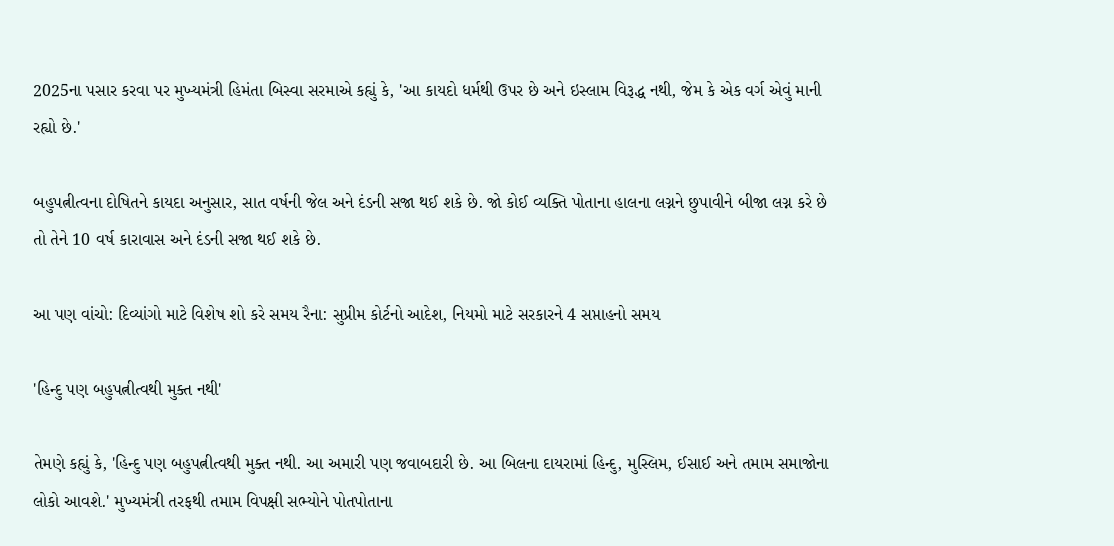2025ના પસાર કરવા પર મુખ્યમંત્રી હિમંતા બિસ્વા સરમાએ કહ્યું કે, 'આ કાયદો ધર્મથી ઉપર છે અને ઇસ્લામ વિરૂદ્ધ નથી, જેમ કે એક વર્ગ એવું માની રહ્યો છે.'

બહુપત્નીત્વના દોષિતને કાયદા અનુસાર, સાત વર્ષની જેલ અને દંડની સજા થઈ શકે છે. જો કોઈ વ્યક્તિ પોતાના હાલના લગ્નને છુપાવીને બીજા લગ્ન કરે છે તો તેને 10 વર્ષ કારાવાસ અને દંડની સજા થઈ શકે છે.

આ પણ વાંચો: દિવ્યાંગો માટે વિશેષ શો કરે સમય રૈના: સુપ્રીમ કોર્ટનો આદેશ, નિયમો માટે સરકારને 4 સપ્તાહનો સમય

'હિન્દુ પણ બહુપત્નીત્વથી મુક્ત નથી'

તેમણે કહ્યું કે, 'હિન્દુ પણ બહુપત્નીત્વથી મુક્ત નથી. આ અમારી પણ જવાબદારી છે. આ બિલના દાયરામાં હિન્દુ, મુસ્લિમ, ઈસાઈ અને તમામ સમાજોના લોકો આવશે.' મુખ્યમંત્રી તરફથી તમામ વિપક્ષી સભ્યોને પોતપોતાના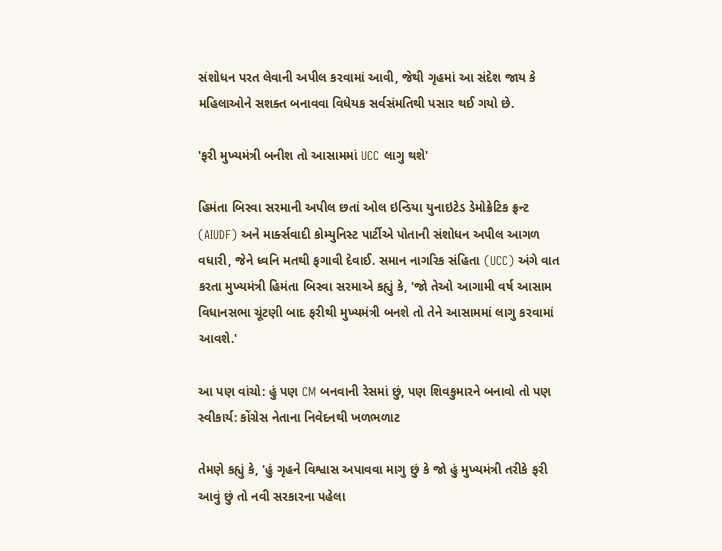સંશોધન પરત લેવાની અપીલ કરવામાં આવી, જેથી ગૃહમાં આ સંદેશ જાય કે મહિલાઓને સશક્ત બનાવવા વિધેયક સર્વસંમતિથી પસાર થઈ ગયો છે.

'ફરી મુખ્યમંત્રી બનીશ તો આસામમાં UCC લાગુ થશે'

હિમંતા બિસ્વા સરમાની અપીલ છતાં ઓલ ઇન્ડિયા યુનાઇટેડ ડેમોક્રેટિક ફ્રન્ટ (AIUDF) અને માર્ક્સવાદી કોમ્યુનિસ્ટ પાર્ટીએ પોતાની સંશોધન અપીલ આગળ વધારી, જેને ધ્વનિ મતથી ફગાવી દેવાઈ. સમાન નાગરિક સંહિતા (UCC) અંગે વાત કરતા મુખ્યમંત્રી હિમંતા બિસ્વા સરમાએ કહ્યું કે, 'જો તેઓ આગામી વર્ષ આસામ વિધાનસભા ચૂંટણી બાદ ફરીથી મુખ્યમંત્રી બનશે તો તેને આસામમાં લાગુ કરવામાં આવશે.'

આ પણ વાંચો: હું પણ CM બનવાની રેસમાં છું, પણ શિવકુમારને બનાવો તો પણ સ્વીકાર્ય: કોંગ્રેસ નેતાના નિવેદનથી ખળભળાટ

તેમણે કહ્યું કે, 'હું ગૃહને વિશ્વાસ અપાવવા માગુ છું કે જો હું મુખ્યમંત્રી તરીકે ફરી આવું છું તો નવી સરકારના પહેલા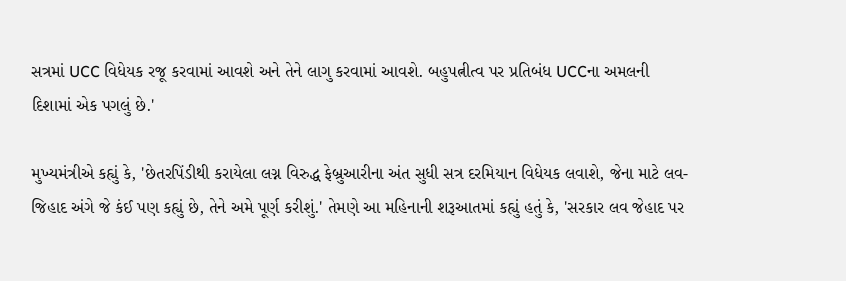સત્રમાં UCC વિધેયક રજૂ કરવામાં આવશે અને તેને લાગુ કરવામાં આવશે. બહુપત્નીત્વ પર પ્રતિબંધ UCCના અમલની દિશામાં એક પગલું છે.'

મુખ્યમંત્રીએ કહ્યું કે, 'છેતરપિંડીથી કરાયેલા લગ્ન વિરુદ્ધ ફેબ્રુઆરીના અંત સુધી સત્ર દરમિયાન વિધેયક લવાશે, જેના માટે લવ-જિહાદ અંગે જે કંઈ પણ કહ્યું છે, તેને અમે પૂર્ણ કરીશું.' તેમણે આ મહિનાની શરૂઆતમાં કહ્યું હતું કે, 'સરકાર લવ જેહાદ પર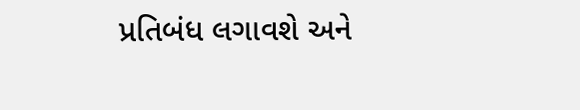પ્રતિબંધ લગાવશે અને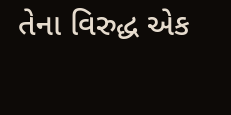તેના વિરુદ્ધ એક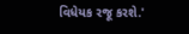વિધેયક રજૂ કરશે.'